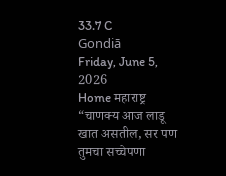33.7 C
Gondiā
Friday, June 5, 2026
Home महाराष्ट्र “चाणक्य आज लाडू खात असतील, सर पण तुमचा सच्चेपणा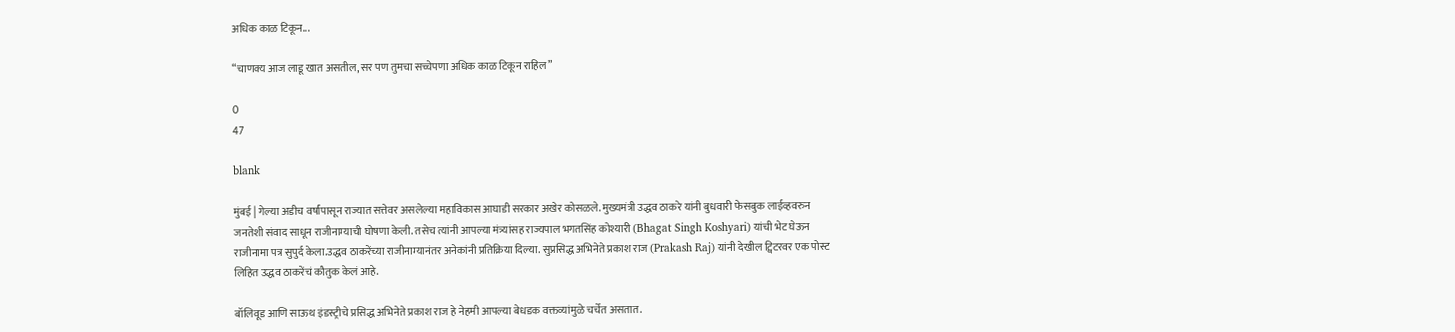अधिक काळ टिकून...

“चाणक्य आज लाडू खात असतील, सर पण तुमचा सच्चेपणा अधिक काळ टिकून राहिल”

0
47

blank

मुंबई | गेल्या अडीच वर्षांपासून राज्यात सत्तेवर असलेल्या महाविकास आघाडी सरकार अखेर कोसळले. मुख्यमंत्री उद्धव ठाकरे यांनी बुधवारी फेसबुक लाईव्हवरुन जनतेशी संवाद साधून राजीनाम्याची घोषणा केली. तसेच त्यांनी आपल्या मंत्र्यांसह राज्यपाल भगतसिंह कोश्यारी (Bhagat Singh Koshyari) यांची भेट घेऊन राजीनामा पत्र सुपुर्द केला.उद्धव ठाकरेंच्या राजीनाम्यानंतर अनेकांनी प्रतिक्रिया दिल्या. सुप्रसिद्ध अभिनेते प्रकाश राज (Prakash Raj) यांनी देखील ट्विटरवर एक पोस्ट लिहित उद्धव ठाकरेंचं कौतुक केलं आहे.

बॉलिवूड आणि साऊथ इंडस्ट्रीचे प्रसिद्ध अभिनेते प्रकाश राज हे नेहमी आपल्या बेधडक वक्तव्यांमुळे चर्चेत असतात.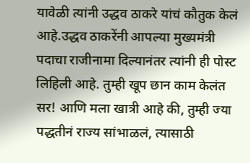यावेळी त्यांनी उद्धव ठाकरे यांचं कौतुक केलं आहे.उद्धव ठाकरेंनी आपल्या मुख्यमंत्री पदाचा राजीनामा दिल्यानंतर त्यांनी ही पोस्ट लिहिली आहे. तुम्ही खूप छान काम केलंत सर! आणि मला खात्री आहे की, तुम्ही ज्या पद्धतीनं राज्य सांभाळलं, त्यासाठी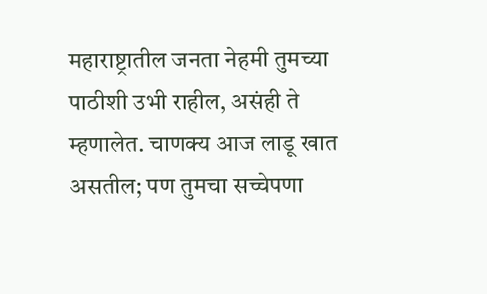महाराष्ट्रातील जनता नेहमी तुमच्या पाठीशी उभी राहील, असंही ते म्हणालेत. चाणक्य आज लाडू खात असतील; पण तुमचा सच्चेपणा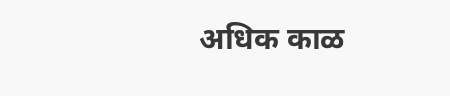अधिक काळ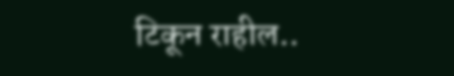टिकून राहील..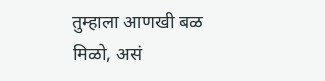तुम्हाला आणखी बळ मिळो, असं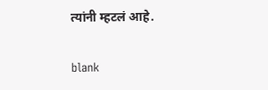त्यांनी म्हटलं आहे.

blank